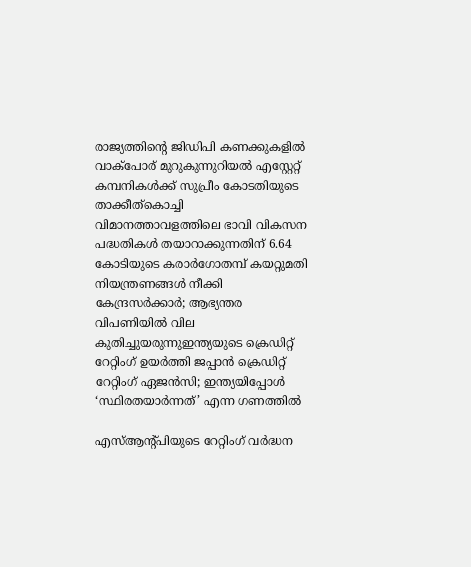രാജ്യത്തിന്റെ ജിഡിപി കണക്കുകളില്‍ വാക്‌പോര് മുറുകുന്നുറിയല്‍ എസ്റ്റേറ്റ് കമ്പനികള്‍ക്ക് സുപ്രീം കോടതിയുടെ താക്കീത്കൊച്ചി വിമാനത്താവളത്തിലെ ഭാവി വികസന പദ്ധതികള്‍ തയാറാക്കുന്നതിന് 6.64 കോടിയുടെ കരാർഗോതമ്പ് കയറ്റുമതി നിയന്ത്രണങ്ങൾ നീക്കി കേന്ദ്രസർക്കാർ; ആഭ്യന്തര വിപണിയിൽ വില കുതിച്ചുയരുന്നുഇന്ത്യയുടെ ക്രെഡിറ്റ് റേറ്റിംഗ് ഉയർത്തി ജപ്പാൻ ക്രെഡിറ്റ് റേറ്റിംഗ് ഏജൻസി; ഇന്ത്യയിപ്പോൾ ‘സ്ഥിരതയാർന്നത്’ എന്ന ഗണത്തിൽ

എസ്ആന്റ്പിയുടെ റേറ്റിംഗ് വര്‍ദ്ധന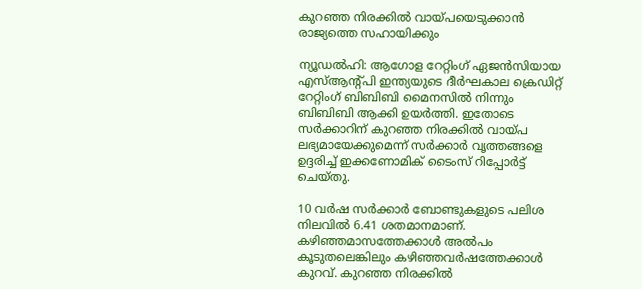കുറഞ്ഞ നിരക്കില്‍ വായ്പയെടുക്കാന്‍ രാജ്യത്തെ സഹായിക്കും

ന്യൂഡല്‍ഹി: ആഗോള റേറ്റിംഗ് ഏജന്‍സിയായ എസ്ആന്റ്പി ഇന്ത്യയുടെ ദീര്‍ഘകാല ക്രെഡിറ്റ് റേറ്റിംഗ് ബിബിബി മൈനസില്‍ നിന്നും ബിബിബി ആക്കി ഉയര്‍ത്തി. ഇതോടെ സര്‍ക്കാറിന് കുറഞ്ഞ നിരക്കില്‍ വായ്പ ലഭ്യമായേക്കുമെന്ന് സര്‍ക്കാര്‍ വൃത്തങ്ങളെ ഉദ്ദരിച്ച് ഇക്കണോമിക് ടൈംസ് റിപ്പോര്‍ട്ട് ചെയ്തു.

10 വര്‍ഷ സര്‍ക്കാര്‍ ബോണ്ടുകളുടെ പലിശ നിലവില്‍ 6.41 ശതമാനമാണ്. കഴിഞ്ഞമാസത്തേക്കാള്‍ അല്‍പം കൂടുതലെങ്കിലും കഴിഞ്ഞവര്‍ഷത്തേക്കാള്‍ കുറവ്. കുറഞ്ഞ നിരക്കില്‍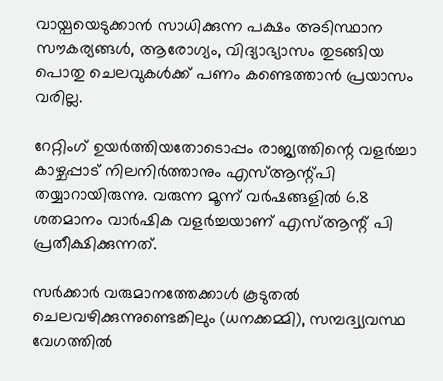വായ്പയെടുക്കാന്‍ സാധിക്കുന്ന പക്ഷം അടിസ്ഥാന സൗകര്യങ്ങള്‍, ആരോഗ്യം, വിദ്യാഭ്യാസം തുടങ്ങിയ പൊതു ചെലവുകള്‍ക്ക് പണം കണ്ടെത്താന്‍ പ്രയാസം വരില്ല.

റേറ്റിംഗ് ഉയര്‍ത്തിയതോടൊപ്പം രാജ്യത്തിന്റെ വളര്‍ച്ചാ കാഴ്ചപ്പാട് നിലനിര്‍ത്താനും എസ്ആന്റ്പി തയ്യാറായിരുന്നു. വരുന്ന മൂന്ന് വര്‍ഷങ്ങളില്‍ 6.8 ശതമാനം വാര്‍ഷിക വളര്‍ച്ചയാണ് എസ്ആന്റ് പി പ്രതീക്ഷിക്കുന്നത്.

സര്‍ക്കാര്‍ വരുമാനത്തേക്കാള്‍ കൂടുതല്‍ ചെലവഴിക്കുന്നുണ്ടെങ്കിലും (ധനക്കമ്മി), സമ്പദ്വ്യവസ്ഥ വേഗത്തില്‍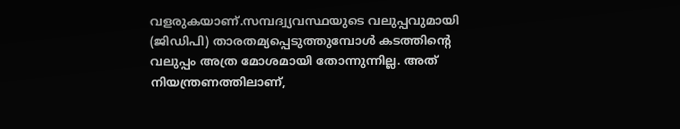വളരുകയാണ്.സമ്പദ്വ്യവസ്ഥയുടെ വലുപ്പവുമായി (ജിഡിപി) താരതമ്യപ്പെടുത്തുമ്പോള്‍ കടത്തിന്റെ വലുപ്പം അത്ര മോശമായി തോന്നുന്നില്ല. അത് നിയന്ത്രണത്തിലാണ്,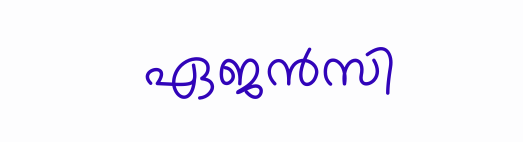ഏജന്‍സി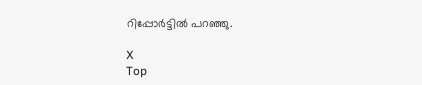റിപ്പോര്‍ട്ടില്‍ പറഞ്ഞു.

X
Top